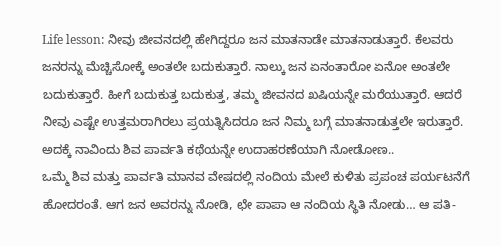Life lesson: ನೀವು ಜೀವನದಲ್ಲಿ ಹೇಗಿದ್ದರೂ ಜನ ಮಾತನಾಡೇ ಮಾತನಾಡುತ್ತಾರೆ. ಕೆಲವರು ಜನರನ್ನು ಮೆಚ್ಚಿಸೋಕ್ಕೆ ಅಂತಲೇ ಬದುಕುತ್ತಾರೆ. ನಾಲ್ಕು ಜನ ಏನಂತಾರೋ ಏನೋ ಅಂತಲೇ ಬದುಕುತ್ತಾರೆ. ಹೀಗೆ ಬದುಕುತ್ತ ಬದುಕುತ್ತ, ತಮ್ಮ ಜೀವನದ ಖಷಿಯನ್ನೇ ಮರೆಯುತ್ತಾರೆ. ಆದರೆ ನೀವು ಎಷ್ಟೇ ಉತ್ತಮರಾಗಿರಲು ಪ್ರಯತ್ನಿಸಿದರೂ ಜನ ನಿಮ್ಮ ಬಗ್ಗೆ ಮಾತನಾಡುತ್ತಲೇ ಇರುತ್ತಾರೆ. ಅದಕ್ಕೆ ನಾವಿಂದು ಶಿವ ಪಾರ್ವತಿ ಕಥೆಯನ್ನೇ ಉದಾಹರಣೆಯಾಗಿ ನೋಡೋಣ..
ಒಮ್ಮೆ ಶಿವ ಮತ್ತು ಪಾರ್ವತಿ ಮಾನವ ವೇಷದಲ್ಲಿ ನಂದಿಯ ಮೇಲೆ ಕುಳಿತು ಪ್ರಪಂಚ ಪರ್ಯಟನೆಗೆ ಹೋದರಂತೆ. ಆಗ ಜನ ಅವರನ್ನು ನೋಡಿ, ಛೇ ಪಾಪಾ ಆ ನಂದಿಯ ಸ್ಥಿತಿ ನೋಡು… ಆ ಪತಿ-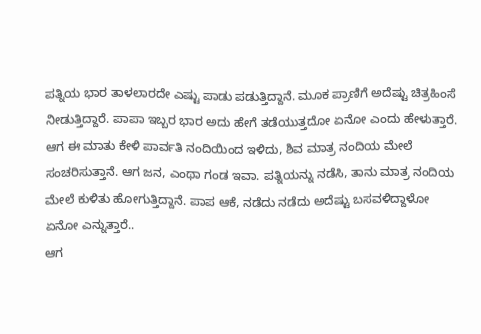ಪತ್ನಿಯ ಭಾರ ತಾಳಲಾರದೇ ಎಷ್ಟು ಪಾಡು ಪಡುತ್ತಿದ್ದಾನೆ. ಮೂಕ ಪ್ರಾಣಿಗೆ ಅದೆಷ್ಟು ಚಿತ್ರಹಿಂಸೆ ನೀಡುತ್ತಿದ್ದಾರೆ. ಪಾಪಾ ಇಬ್ಬರ ಭಾರ ಅದು ಹೇಗೆ ತಡೆಯುತ್ತದೋ ಏನೋ ಎಂದು ಹೇಳುತ್ತಾರೆ.
ಆಗ ಈ ಮಾತು ಕೇಳಿ ಪಾರ್ವತಿ ನಂದಿಯಿಂದ ಇಳಿದು, ಶಿವ ಮಾತ್ರ ನಂದಿಯ ಮೇಲೆ ಸಂಚರಿಸುತ್ತಾನೆ. ಆಗ ಜನ, ಎಂಥಾ ಗಂಡ ಇವಾ. ಪತ್ನಿಯನ್ನು ನಡೆಸಿ, ತಾನು ಮಾತ್ರ ನಂದಿಯ ಮೇಲೆ ಕುಳಿತು ಹೋಗುತ್ತಿದ್ದಾನೆ. ಪಾಪ ಆಕೆ, ನಡೆದು ನಡೆದು ಅದೆಷ್ಟು ಬಸವಳಿದ್ದಾಳೋ ಏನೋ ಎನ್ನುತ್ತಾರೆ..
ಆಗ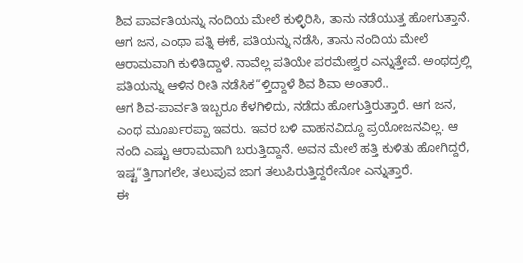ಶಿವ ಪಾರ್ವತಿಯನ್ನು ನಂದಿಯ ಮೇಲೆ ಕುಳ್ಳಿರಿಸಿ, ತಾನು ನಡೆಯುತ್ತ ಹೋಗುತ್ತಾನೆ. ಆಗ ಜನ, ಎಂಥಾ ಪತ್ನಿ ಈಕೆ, ಪತಿಯನ್ನು ನಡೆಸಿ, ತಾನು ನಂದಿಯ ಮೇಲೆ ಆರಾಮವಾಗಿ ಕುಳಿತಿದ್ದಾಳೆ. ನಾವೆಲ್ಲ ಪತಿಯೇ ಪರಮೇಶ್ವರ ಎನ್ನುತ್ತೇವೆ. ಅಂಥದ್ರಲ್ಲಿ ಪತಿಯನ್ನು ಆಳಿನ ರೀತಿ ನಡೆಸಿಕ“ಳ್ತಿದ್ದಾಳೆ ಶಿವ ಶಿವಾ ಅಂತಾರೆ..
ಆಗ ಶಿವ-ಪಾರ್ವತಿ ಇಬ್ಬರೂ ಕೆಳಗಿಳಿದು, ನಡೆದು ಹೋಗುತ್ತಿರುತ್ತಾರೆ. ಆಗ ಜನ, ಎಂಥ ಮೂರ್ಖರಪ್ಪಾ ಇವರು. ಇವರ ಬಳಿ ವಾಹನವಿದ್ದೂ ಪ್ರಯೋಜನವಿಲ್ಲ. ಆ ನಂದಿ ಎಷ್ಟು ಆರಾಮವಾಗಿ ಬರುತ್ತಿದ್ದಾನೆ. ಅವನ ಮೇಲೆ ಹತ್ತಿ ಕುಳಿತು ಹೋಗಿದ್ದರೆ, ಇಷ್ಟ“ತ್ತಿಗಾಗಲೇ, ತಲುಪುವ ಜಾಗ ತಲುಪಿರುತ್ತಿದ್ದರೇನೋ ಎನ್ನುತ್ತಾರೆ.
ಈ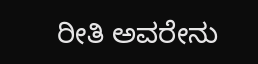ರೀತಿ ಅವರೇನು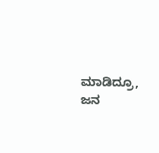ಮಾಡಿದ್ರೂ, ಜನ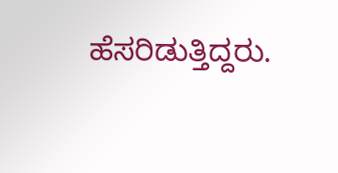ಹೆಸರಿಡುತ್ತಿದ್ದರು.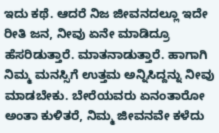ಇದು ಕಥೆ. ಆದರೆ ನಿಜ ಜೀವನದಲ್ಲೂ ಇದೇ ರೀತಿ ಜನ, ನೀವು ಏನೇ ಮಾಡಿದ್ರೂ ಹೆಸರಿಡುತ್ತಾರೆ. ಮಾತನಾಡುತ್ತಾರೆ. ಹಾಗಾಗಿ ನಿಮ್ಮ ಮನಸ್ಸಿಗೆ ಉತ್ತಮ ಅನ್ನಿಸಿದ್ದನ್ನು ನೀವು ಮಾಡಬೇಕು. ಬೇರೆಯವರು ಏನಂತಾರೋ ಅಂತಾ ಕುಳಿತರೆ, ನಿಮ್ಮ ಜೀವನವೇ ಕಳೆದು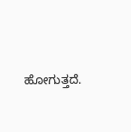ಹೋಗುತ್ತದೆ.